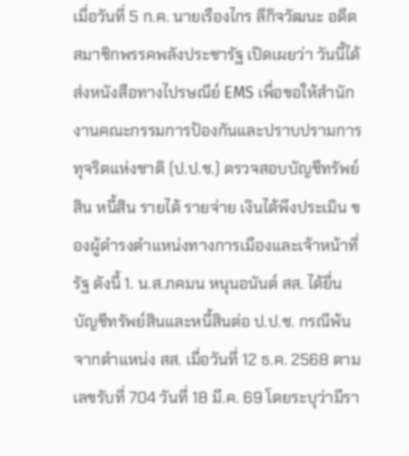เมื่อวันที่ 5 ก.ค. นายเรืองไกร ลีกิจวัฒนะ อดีตสมาชิกพรรคพลังประชารัฐ เปิดเผยว่า วันนี้ได้ส่งหนังสือทางไปรษณีย์ EMS เพื่อขอให้สำนักงานคณะกรรมการป้องกันและปราบปรามการทุจริตแห่งชาติ (ป.ป.ช.) ตรวจสอบบัญชีทรัพย์สิน หนี้สิน รายได้ รายจ่าย เงินได้พึงประเมิน ของผู้ดำรงตำแหน่งทางการเมืองและเจ้าหน้าที่รัฐ ดังนี้ 1. น.ส.ภคมน หนุนอนันต์ สส. ได้ยื่นบัญชีทรัพย์สินและหนี้สินต่อ ป.ป.ช. กรณีพ้นจากตำแหน่ง สส. เมื่อวันที่ 12 ธ.ค. 2568 ตามเลขรับที่ 704 วันที่ 18 มี.ค. 69 โดยระบุว่ามีรา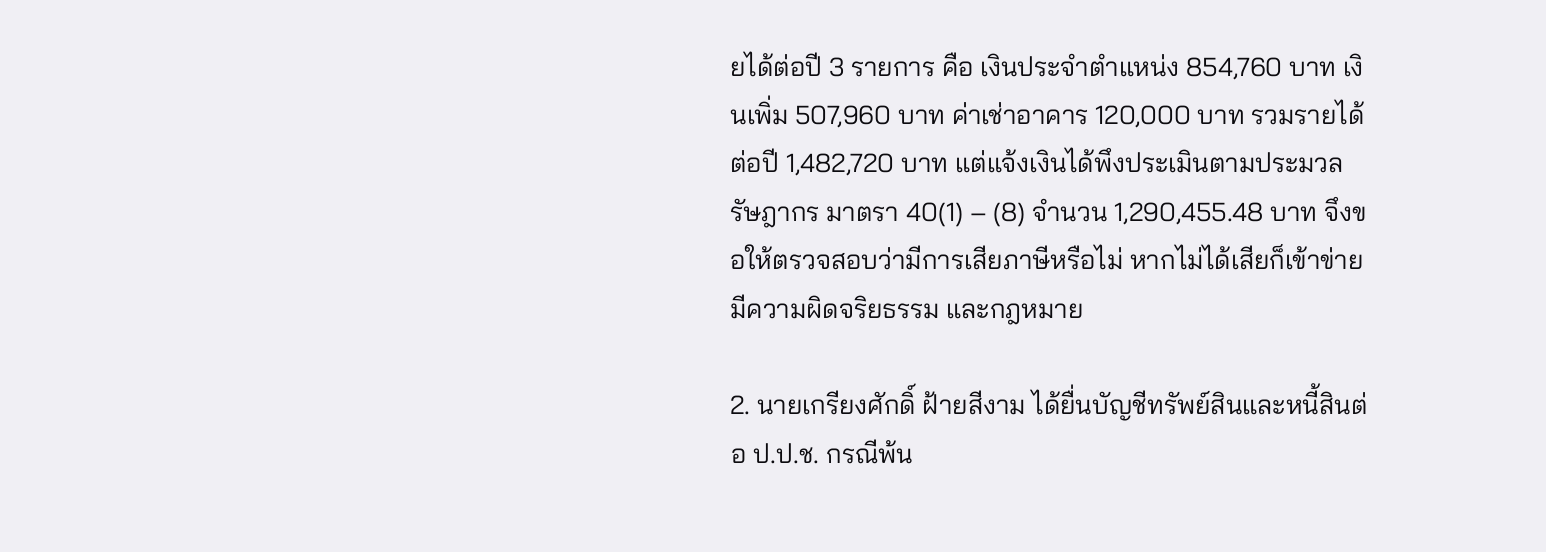ยได้ต่อปี 3 รายการ คือ เงินประจำตำแหน่ง 854,760 บาท เงินเพิ่ม 507,960 บาท ค่าเช่าอาคาร 120,000 บาท รวมรายได้ต่อปี 1,482,720 บาท แต่แจ้งเงินได้พึงประเมินตามประมวลรัษฎากร มาตรา 40(1) – (8) จำนวน 1,290,455.48 บาท จึงขอให้ตรวจสอบว่ามีการเสียภาษีหรือไม่ หากไม่ได้เสียก็เข้าข่ายมีความผิดจริยธรรม และกฎหมาย

2. นายเกรียงศักดิ์ ฝ้ายสีงาม ได้ยื่นบัญชีทรัพย์สินและหนี้สินต่อ ป.ป.ช. กรณีพ้น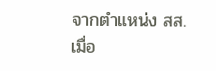จากตำแหน่ง สส. เมื่อ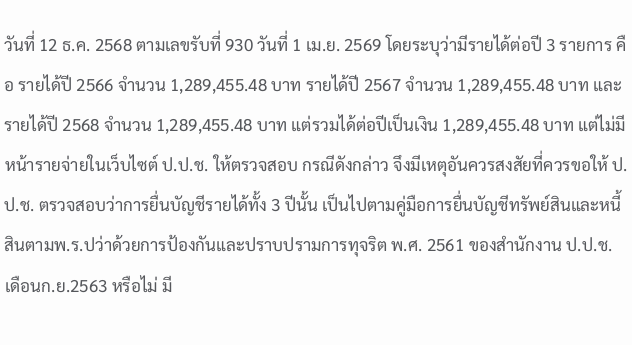วันที่ 12 ธ.ค. 2568 ตามเลขรับที่ 930 วันที่ 1 เม.ย. 2569 โดยระบุว่ามีรายได้ต่อปี 3 รายการ คือ รายได้ปี 2566 จำนวน 1,289,455.48 บาท รายได้ปี 2567 จำนวน 1,289,455.48 บาท และรายได้ปี 2568 จำนวน 1,289,455.48 บาท แต่รวมได้ต่อปีเป็นเงิน 1,289,455.48 บาท แต่ไม่มีหน้ารายจ่ายในเว็บไซต์ ป.ป.ช. ให้ตรวจสอบ กรณีดังกล่าว จึงมีเหตุอันควรสงสัยที่ควรขอให้ ป.ป.ช. ตรวจสอบว่าการยื่นบัญชีรายได้ทั้ง 3 ปีนั้น เป็นไปตามคู่มือการยื่นบัญชีทรัพย์สินและหนี้สินตามพ.ร.ปว่าด้วยการป้องกันและปราบปรามการทุจริต พ.ศ. 2561 ของสำนักงาน ป.ป.ช. เดือนก.ย.2563 หรือไม่ มี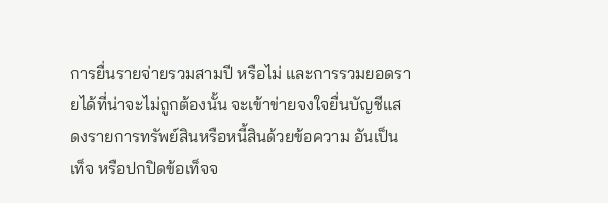การยื่นรายจ่ายรวมสามปี หรือไม่ และการรวมยอดรายได้ที่น่าจะไม่ถูกต้องนั้น จะเข้าข่ายจงใจยื่นบัญชีแสดงรายการทรัพย์สินหรือหนี้สินด้วยข้อความ อันเป็นเท็จ หรือปกปิดข้อเท็จจ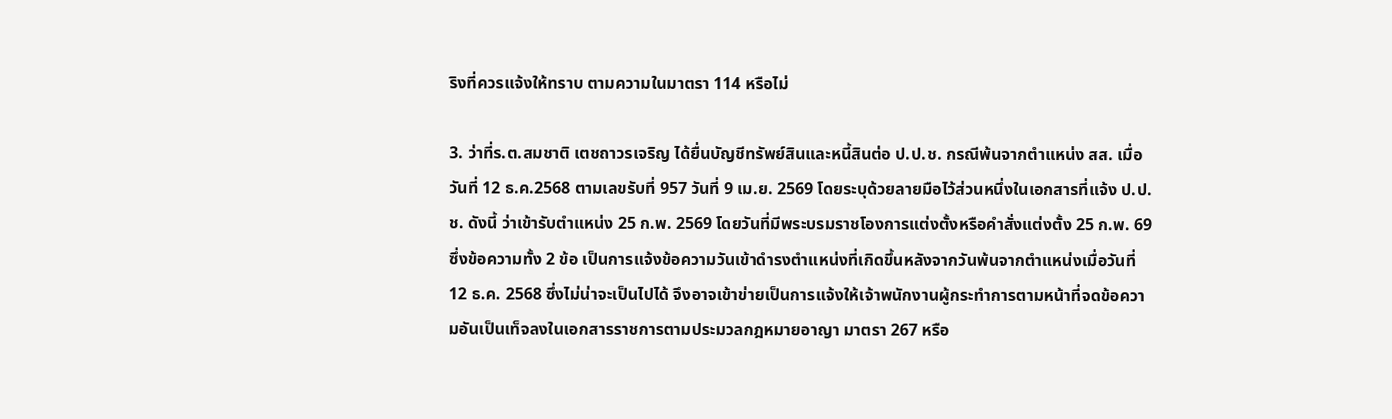ริงที่ควรแจ้งให้ทราบ ตามความในมาตรา 114 หรือไม่

3. ว่าที่ร.ต.สมชาติ เตชถาวรเจริญ ได้ยื่นบัญชีทรัพย์สินและหนี้สินต่อ ป.ป.ช. กรณีพ้นจากตำแหน่ง สส. เมื่อวันที่ 12 ธ.ค.2568 ตามเลขรับที่ 957 วันที่ 9 เม.ย. 2569 โดยระบุด้วยลายมือไว้ส่วนหนึ่งในเอกสารที่แจ้ง ป.ป.ช. ดังนี้ ว่าเข้ารับตำแหน่ง 25 ก.พ. 2569 โดยวันที่มีพระบรมราชโองการแต่งตั้งหรือคำสั่งแต่งตั้ง 25 ก.พ. 69 ซึ่งข้อความทั้ง 2 ข้อ เป็นการแจ้งข้อความวันเข้าดำรงตำแหน่งที่เกิดขึ้นหลังจากวันพ้นจากตำแหน่งเมื่อวันที่ 12 ธ.ค. 2568 ซึ่งไม่น่าจะเป็นไปได้ จึงอาจเข้าข่ายเป็นการแจ้งให้เจ้าพนักงานผู้กระทำการตามหน้าที่จดข้อความอันเป็นเท็จลงในเอกสารราชการตามประมวลกฎหมายอาญา มาตรา 267 หรือ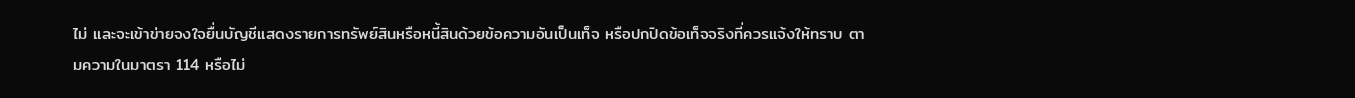ไม่ และจะเข้าข่ายจงใจยื่นบัญชีแสดงรายการทรัพย์สินหรือหนี้สินด้วยข้อความอันเป็นเท็จ หรือปกปิดข้อเท็จจริงที่ควรแจ้งให้ทราบ ตามความในมาตรา 114 หรือไม่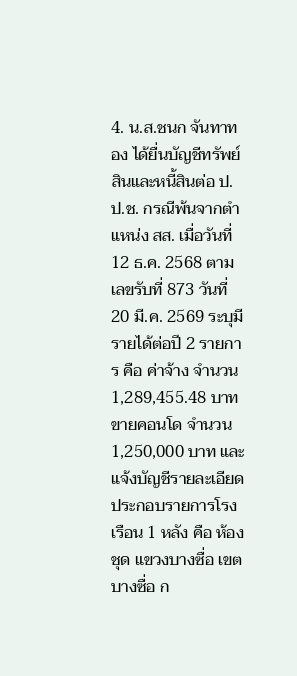4. น.ส.ชนก จันทาทอง ได้ยื่นบัญชีทรัพย์สินและหนี้สินต่อ ป.ป.ช. กรณีพ้นจากตำแหน่ง สส. เมื่อวันที่ 12 ธ.ค. 2568 ตามเลขรับที่ 873 วันที่ 20 มี.ค. 2569 ระบุมีรายได้ต่อปี 2 รายการ คือ ค่าจ้าง จำนวน 1,289,455.48 บาท ขายคอนโด จำนวน 1,250,000 บาท และแจ้งบัญชีรายละเอียดประกอบรายการโรงเรือน 1 หลัง คือ ห้องชุด แขวงบางซื่อ เขตบางซื่อ ก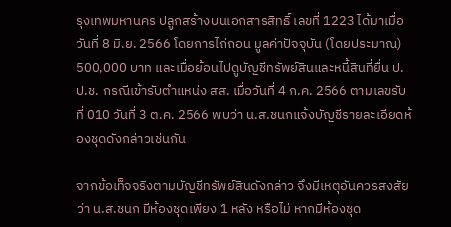รุงเทพมหานคร ปลูกสร้างบนเอกสารสิทธิ์ เลขที่ 1223 ได้มาเมื่อวันที่ 8 มิ.ย. 2566 โดยการไถ่ถอน มูลค่าปัจจุบัน (โดยประมาณ) 500,000 บาท และเมื่อย้อนไปดูบัญชีทรัพย์สินและหนี้สินที่ยื่น ป.ป.ช. กรณีเข้ารับตำแหน่ง สส. เมื่อวันที่ 4 ก.ค. 2566 ตามเลขรับที่ 010 วันที่ 3 ต.ค. 2566 พบว่า น.ส.ชนกแจ้งบัญชีรายละเอียดห้องชุดดังกล่าวเช่นกัน

จากข้อเท็จจริงตามบัญชีทรัพย์สินดังกล่าว จึงมีเหตุอันควรสงสัยว่า น.ส.ชนก มีห้องชุดเพียง 1 หลัง หรือไม่ หากมีห้องชุด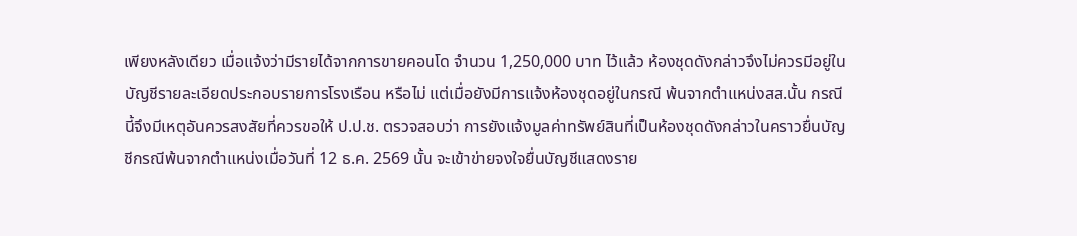เพียงหลังเดียว เมื่อแจ้งว่ามีรายได้จากการขายคอนโด จำนวน 1,250,000 บาท ไว้แล้ว ห้องชุดดังกล่าวจึงไม่ควรมีอยู่ในบัญชีรายละเอียดประกอบรายการโรงเรือน หรือไม่ แต่เมื่อยังมีการแจ้งห้องชุดอยู่ในกรณี พ้นจากตำแหน่งสส.นั้น กรณีนี้จึงมีเหตุอันควรสงสัยที่ควรขอให้ ป.ป.ช. ตรวจสอบว่า การยังแจ้งมูลค่าทรัพย์สินที่เป็นห้องชุดดังกล่าวในคราวยื่นบัญชีกรณีพ้นจากตำแหน่งเมื่อวันที่ 12 ธ.ค. 2569 นั้น จะเข้าข่ายจงใจยื่นบัญชีแสดงราย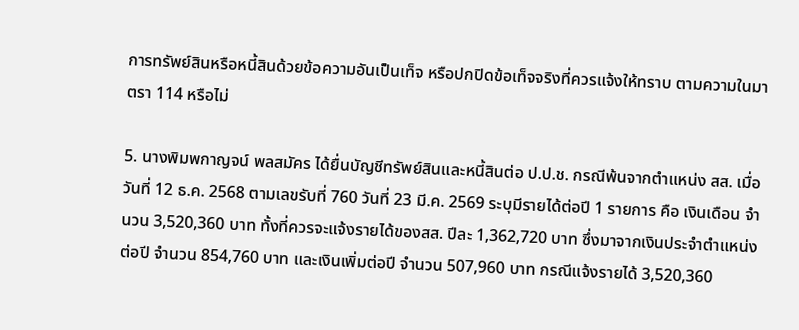การทรัพย์สินหรือหนี้สินด้วยข้อความอันเป็นเท็จ หรือปกปิดข้อเท็จจริงที่ควรแจ้งให้ทราบ ตามความในมาตรา 114 หรือไม่

5. นางพิมพกาญจน์ พลสมัคร ได้ยื่นบัญชีทรัพย์สินและหนี้สินต่อ ป.ป.ช. กรณีพ้นจากตำแหน่ง สส. เมื่อวันที่ 12 ธ.ค. 2568 ตามเลขรับที่ 760 วันที่ 23 มี.ค. 2569 ระบุมีรายได้ต่อปี 1 รายการ คือ เงินเดือน จำนวน 3,520,360 บาท ทั้งที่ควรจะแจ้งรายได้ของสส. ปีละ 1,362,720 บาท ซึ่งมาจากเงินประจำตำแหน่งต่อปี จำนวน 854,760 บาท และเงินเพิ่มต่อปี จำนวน 507,960 บาท กรณีแจ้งรายได้ 3,520,360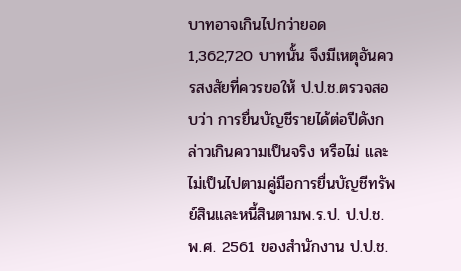บาทอาจเกินไปกว่ายอด 1,362,720 บาทนั้น จึงมีเหตุอันควรสงสัยที่ควรขอให้ ป.ป.ช.ตรวจสอบว่า การยื่นบัญชีรายได้ต่อปีดังกล่าวเกินความเป็นจริง หรือไม่ และไม่เป็นไปตามคู่มือการยื่นบัญชีทรัพย์สินและหนี้สินตามพ.ร.ป. ป.ป.ช.พ.ศ. 2561 ของสำนักงาน ป.ป.ช.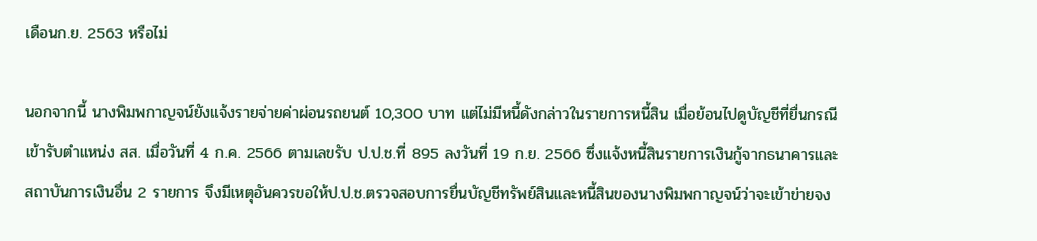เดือนก.ย. 2563 หรือไม่

นอกจากนี้ นางพิมพกาญจน์ยังแจ้งรายจ่ายค่าผ่อนรถยนต์ 10,300 บาท แต่ไม่มีหนี้ดังกล่าวในรายการหนี้สิน เมื่อย้อนไปดูบัญชีที่ยื่นกรณีเข้ารับตำแหน่ง สส. เมื่อวันที่ 4 ก.ค. 2566 ตามเลขรับ ป.ป.ช.ที่ 895 ลงวันที่ 19 ก.ย. 2566 ซึ่งแจ้งหนี้สินรายการเงินกู้จากธนาคารและสถาบันการเงินอื่น 2 รายการ จึงมีเหตุอันควรขอให้ป.ป.ช.ตรวจสอบการยื่นบัญชีทรัพย์สินและหนี้สินของนางพิมพกาญจน์ว่าจะเข้าข่ายจง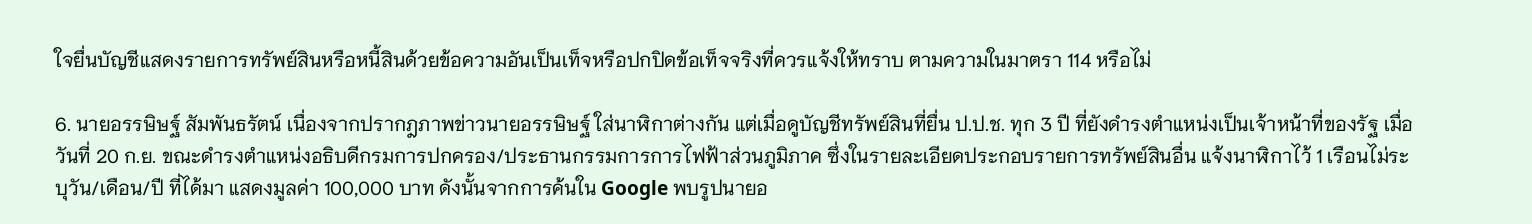ใจยื่นบัญชีแสดงรายการทรัพย์สินหรือหนี้สินด้วยข้อความอันเป็นเท็จหรือปกปิดข้อเท็จจริงที่ควรแจ้งให้ทราบ ตามความในมาตรา 114 หรือไม่

6. นายอรรษิษฐ์ สัมพันธรัตน์ เนื่องจากปรากฎภาพข่าวนายอรรษิษฐ์ ใส่นาฬิกาต่างกัน แต่เมื่อดูบัญชีทรัพย์สินที่ยื่น ป.ป.ช. ทุก 3 ปี ที่ยังดำรงตำแหน่งเป็นเจ้าหน้าที่ของรัฐ เมื่อวันที่ 20 ก.ย. ขณะดำรงตำแหน่งอธิบดีกรมการปกครอง/ประธานกรรมการการไฟฟ้าส่วนภูมิภาค ซึ่งในรายละเอียดประกอบรายการทรัพย์สินอื่น แจ้งนาฬิกาไว้ 1 เรือนไม่ระบุวัน/เดือน/ปี ที่ได้มา แสดงมูลค่า 100,000 บาท ดังนั้นจากการค้นใน Google พบรูปนายอ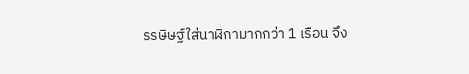รรษิษฐ์ใส่นาฬิกามากกว่า 1 เรือน จึง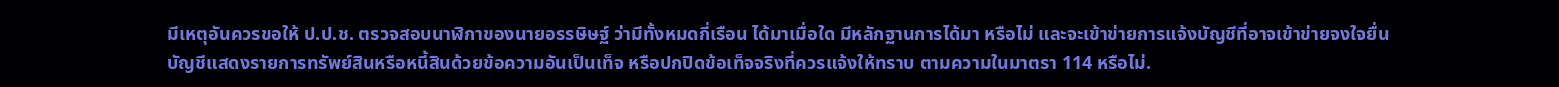มีเหตุอันควรขอให้ ป.ป.ช. ตรวจสอบนาฬิกาของนายอรรษิษฐ์ ว่ามีทั้งหมดกี่เรือน ได้มาเมื่อใด มีหลักฐานการได้มา หรือไม่ และจะเข้าข่ายการแจ้งบัญชีที่อาจเข้าข่ายจงใจยื่นบัญชีแสดงรายการทรัพย์สินหรือหนี้สินด้วยข้อความอันเป็นเท็จ หรือปกปิดข้อเท็จจริงที่ควรแจ้งให้ทราบ ตามความในมาตรา 114 หรือไม่.